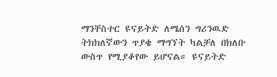ማንቸስተር ዩናይትድ ለሜሰን ግሪንዉድ ትክክለኛውን ጥያቄ ማግኘት ካልቻለ በክለቡ ውስጥ የሚያቆየው ይሆናል። ዩናይትድ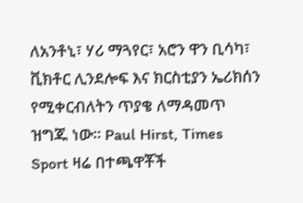ለአንቶኒ፣ ሃሪ ማጓየር፣ አሮን ዋን ቢሳካ፣ ቪክቶር ሊንደሎፍ እና ክርስቲያን ኤሪክሰን የሚቀርብለትን ጥያቄ ለማዳመጥ ዝግጁ ነው። Paul Hirst, Times Sport ዛሬ በተጫዋቾች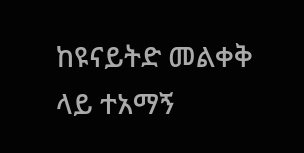ከዩናይትድ መልቀቅ ላይ ተአማኝ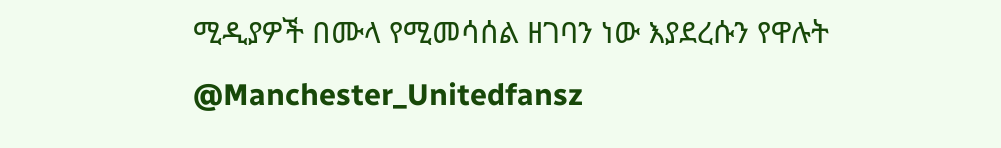ሚዲያዎች በሙላ የሚመሳሰል ዘገባን ነው እያደረሱን የዋሉት @Manchester_Unitedfansz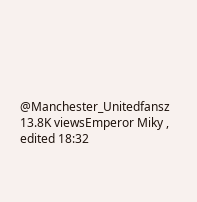@Manchester_Unitedfansz 13.8K viewsEmperor Miky , edited 18:32